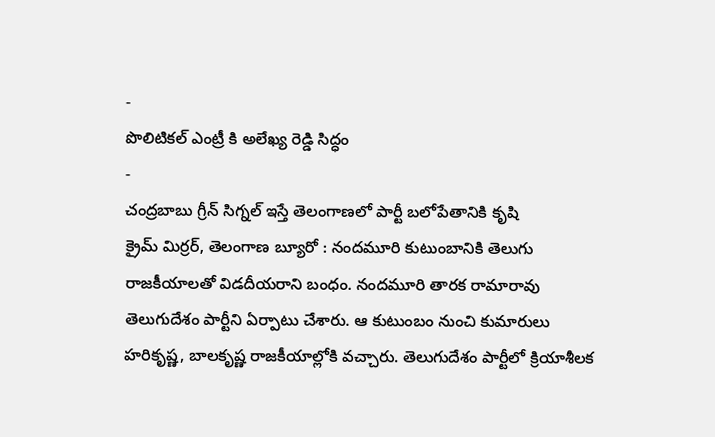-
పొలిటికల్ ఎంట్రీ కి అలేఖ్య రెడ్డి సిద్ధం
-
చంద్రబాబు గ్రీన్ సిగ్నల్ ఇస్తే తెలంగాణలో పార్టీ బలోపేతానికి కృషి
క్రైమ్ మిర్రర్, తెలంగాణ బ్యూరో : నందమూరి కుటుంబానికి తెలుగు రాజకీయాలతో విడదీయరాని బంధం. నందమూరి తారక రామారావు తెలుగుదేశం పార్టీని ఏర్పాటు చేశారు. ఆ కుటుంబం నుంచి కుమారులు హరికృష్ణ, బాలకృష్ణ రాజకీయాల్లోకి వచ్చారు. తెలుగుదేశం పార్టీలో క్రియాశీలక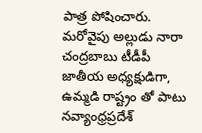పాత్ర పోషించారు. మరోవైపు అల్లుడు నారా చంద్రబాబు టీడీపీ జాతీయ అధ్యక్షుడిగా, ఉమ్మడి రాష్ట్రం తో పాటు నవ్యాంధ్రప్రదేశ్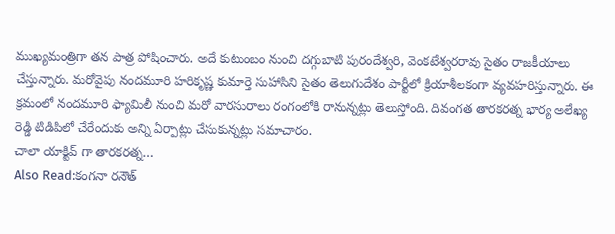ముఖ్యమంత్రిగా తన పాత్ర పోషించారు. అదే కుటుంబం నుంచి దగ్గుబాటి పురందేశ్వరి, వెంకటేశ్వరరావు సైతం రాజకీయాలు చేస్తున్నారు. మరోవైపు నందమూరి హరికృష్ణ కుమార్తె సుహాసిని సైతం తెలుగుదేశం పార్టీలో క్రియాశీలకంగా వ్యవహరిస్తున్నారు. ఈ క్రమంలో నందమూరి ఫ్యామిలీ నుంచి మరో వారసురాలు రంగంలోకి రానున్నట్లు తెలుస్తోంది. దివంగత తారకరత్న భార్య అలేఖ్య రెడ్డి టిడిపిలో చేరేందుకు అన్ని ఏర్పాట్లు చేసుకున్నట్లు సమాచారం.
చాలా యాక్టివ్ గా తారకరత్న…
Also Read:కంగనా రనౌత్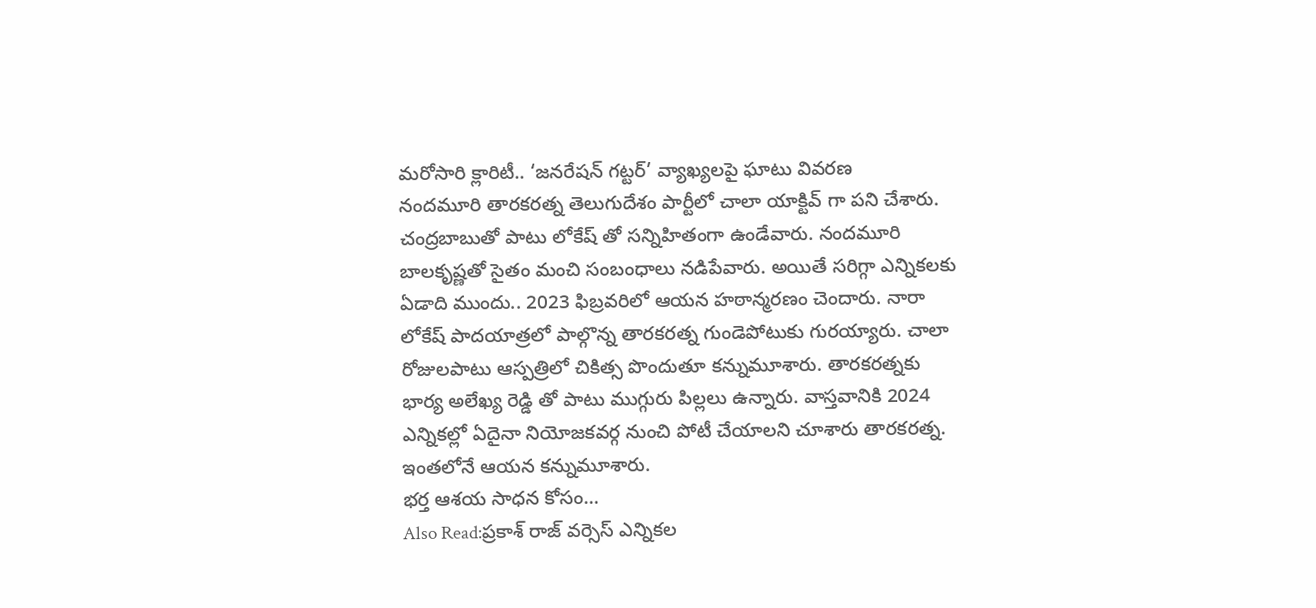మరోసారి క్లారిటీ.. ‘జనరేషన్ గట్టర్’ వ్యాఖ్యలపై ఘాటు వివరణ
నందమూరి తారకరత్న తెలుగుదేశం పార్టీలో చాలా యాక్టివ్ గా పని చేశారు. చంద్రబాబుతో పాటు లోకేష్ తో సన్నిహితంగా ఉండేవారు. నందమూరి బాలకృష్ణతో సైతం మంచి సంబంధాలు నడిపేవారు. అయితే సరిగ్గా ఎన్నికలకు ఏడాది ముందు.. 2023 ఫిబ్రవరిలో ఆయన హఠాన్మరణం చెందారు. నారా లోకేష్ పాదయాత్రలో పాల్గొన్న తారకరత్న గుండెపోటుకు గురయ్యారు. చాలా రోజులపాటు ఆస్పత్రిలో చికిత్స పొందుతూ కన్నుమూశారు. తారకరత్నకు భార్య అలేఖ్య రెడ్డి తో పాటు ముగ్గురు పిల్లలు ఉన్నారు. వాస్తవానికి 2024 ఎన్నికల్లో ఏదైనా నియోజకవర్గ నుంచి పోటీ చేయాలని చూశారు తారకరత్న. ఇంతలోనే ఆయన కన్నుమూశారు.
భర్త ఆశయ సాధన కోసం…
Also Read:ప్రకాశ్ రాజ్ వర్సెస్ ఎన్నికల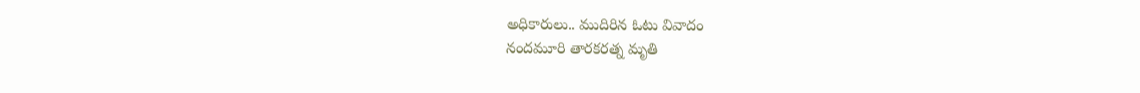అధికారులు.. ముదిరిన ఓటు వివాదం
నందమూరి తారకరత్న మృతి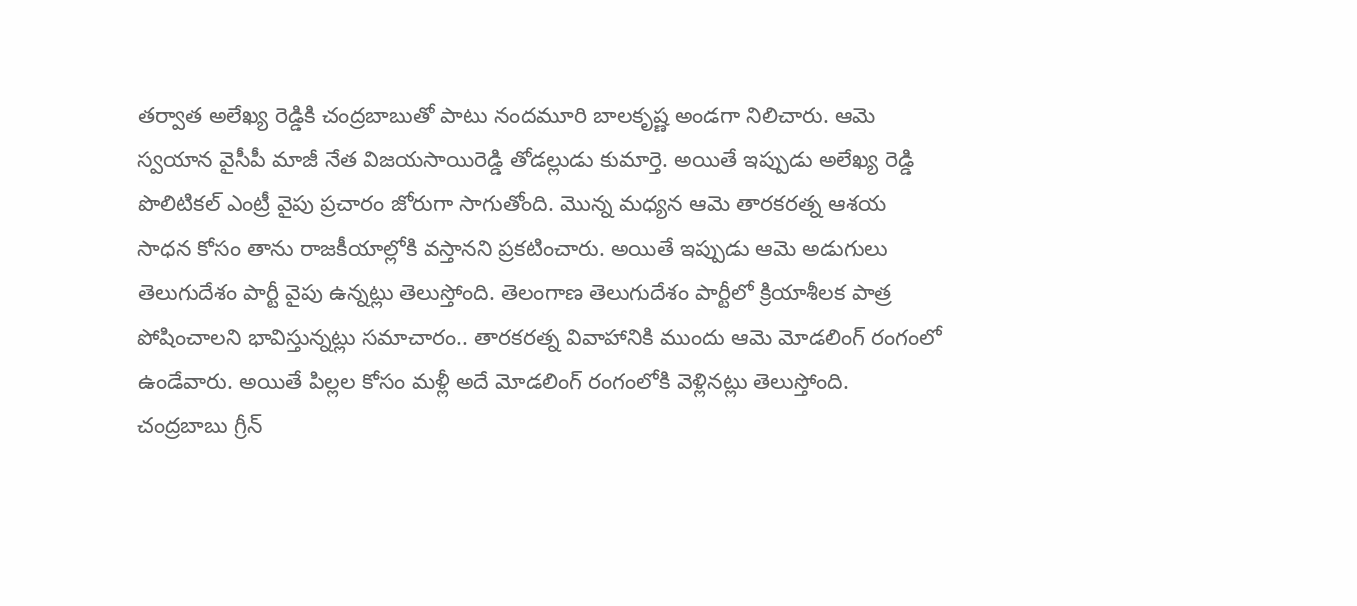తర్వాత అలేఖ్య రెడ్డికి చంద్రబాబుతో పాటు నందమూరి బాలకృష్ణ అండగా నిలిచారు. ఆమె స్వయాన వైసీపీ మాజీ నేత విజయసాయిరెడ్డి తోడల్లుడు కుమార్తె. అయితే ఇప్పుడు అలేఖ్య రెడ్డి పొలిటికల్ ఎంట్రీ వైపు ప్రచారం జోరుగా సాగుతోంది. మొన్న మధ్యన ఆమె తారకరత్న ఆశయ సాధన కోసం తాను రాజకీయాల్లోకి వస్తానని ప్రకటించారు. అయితే ఇప్పుడు ఆమె అడుగులు తెలుగుదేశం పార్టీ వైపు ఉన్నట్లు తెలుస్తోంది. తెలంగాణ తెలుగుదేశం పార్టీలో క్రియాశీలక పాత్ర పోషించాలని భావిస్తున్నట్లు సమాచారం.. తారకరత్న వివాహానికి ముందు ఆమె మోడలింగ్ రంగంలో ఉండేవారు. అయితే పిల్లల కోసం మళ్లీ అదే మోడలింగ్ రంగంలోకి వెళ్లినట్లు తెలుస్తోంది. చంద్రబాబు గ్రీన్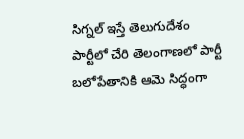సిగ్నల్ ఇస్తే తెలుగుదేశం పార్టీలో చేరి తెలంగాణలో పార్టీ బలోపేతానికి ఆమె సిద్ధంగా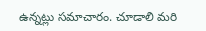ఉన్నట్లు సమాచారం. చూడాలి మరి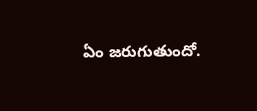ఏం జరుగుతుందో.